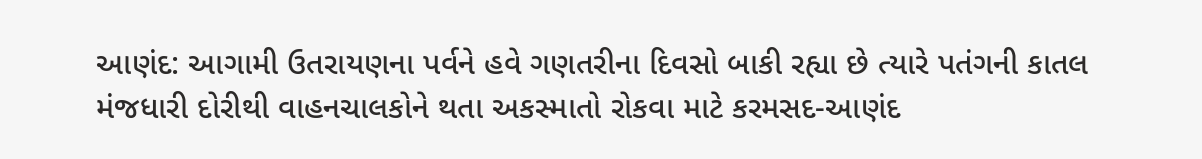આણંદ: આગામી ઉતરાયણના પર્વને હવે ગણતરીના દિવસો બાકી રહ્યા છે ત્યારે પતંગની કાતલ મંજધારી દોરીથી વાહનચાલકોને થતા અકસ્માતો રોકવા માટે કરમસદ-આણંદ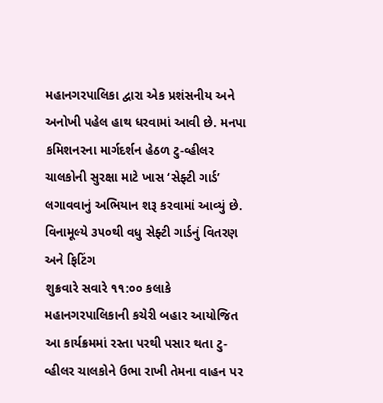મહાનગરપાલિકા દ્વારા એક પ્રશંસનીય અને અનોખી પહેલ હાથ ધરવામાં આવી છે. મનપા કમિશનરના માર્ગદર્શન હેઠળ ટુ-વ્હીલર ચાલકોની સુરક્ષા માટે ખાસ ‘સેફ્ટી ગાર્ડ’ લગાવવાનું અભિયાન શરૂ કરવામાં આવ્યું છે.
વિનામૂલ્યે ૩૫૦થી વધુ સેફ્ટી ગાર્ડનું વિતરણ અને ફિટિંગ
શુક્રવારે સવારે ૧૧:૦૦ કલાકે મહાનગરપાલિકાની કચેરી બહાર આયોજિત આ કાર્યક્રમમાં રસ્તા પરથી પસાર થતા ટુ-વ્હીલર ચાલકોને ઉભા રાખી તેમના વાહન પર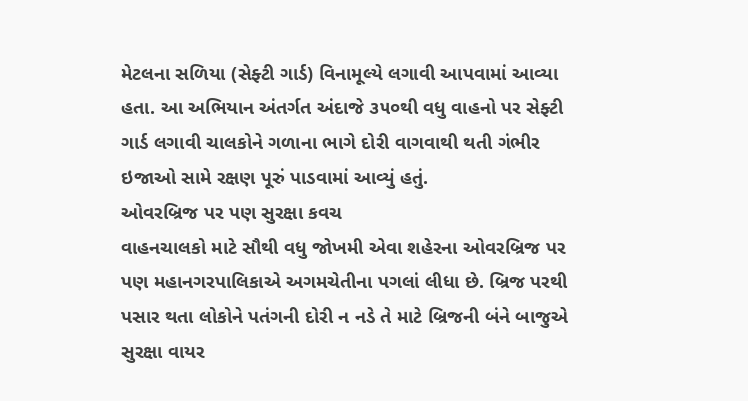મેટલના સળિયા (સેફ્ટી ગાર્ડ) વિનામૂલ્યે લગાવી આપવામાં આવ્યા હતા. આ અભિયાન અંતર્ગત અંદાજે ૩૫૦થી વધુ વાહનો પર સેફ્ટી ગાર્ડ લગાવી ચાલકોને ગળાના ભાગે દોરી વાગવાથી થતી ગંભીર ઇજાઓ સામે રક્ષણ પૂરું પાડવામાં આવ્યું હતું.
ઓવરબ્રિજ પર પણ સુરક્ષા કવચ
વાહનચાલકો માટે સૌથી વધુ જોખમી એવા શહેરના ઓવરબ્રિજ પર પણ મહાનગરપાલિકાએ અગમચેતીના પગલાં લીધા છે. બ્રિજ પરથી પસાર થતા લોકોને પતંગની દોરી ન નડે તે માટે બ્રિજની બંને બાજુએ સુરક્ષા વાયર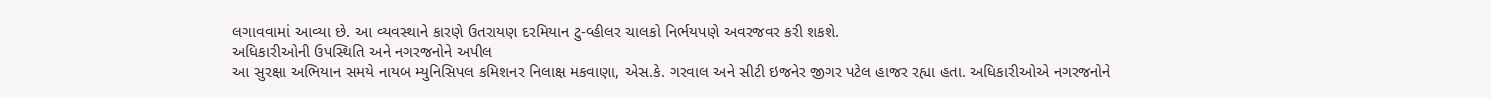લગાવવામાં આવ્યા છે. આ વ્યવસ્થાને કારણે ઉતરાયણ દરમિયાન ટુ-વ્હીલર ચાલકો નિર્ભયપણે અવરજવર કરી શકશે.
અધિકારીઓની ઉપસ્થિતિ અને નગરજનોને અપીલ
આ સુરક્ષા અભિયાન સમયે નાયબ મ્યુનિસિપલ કમિશનર નિલાક્ષ મકવાણા, એસ.કે. ગરવાલ અને સીટી ઇજનેર જીગર પટેલ હાજર રહ્યા હતા. અધિકારીઓએ નગરજનોને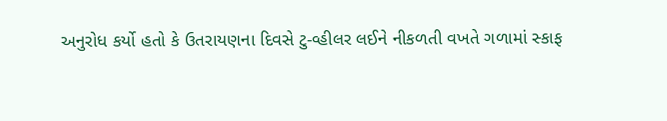અનુરોધ કર્યો હતો કે ઉતરાયણના દિવસે ટુ-વ્હીલર લઈને નીકળતી વખતે ગળામાં સ્કાફ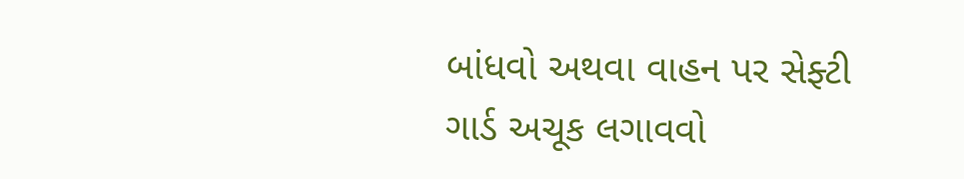બાંધવો અથવા વાહન પર સેફ્ટી ગાર્ડ અચૂક લગાવવો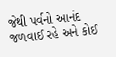જેથી પર્વનો આનંદ જળવાઈ રહે અને કોઈ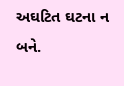અઘટિત ઘટના ન બને.